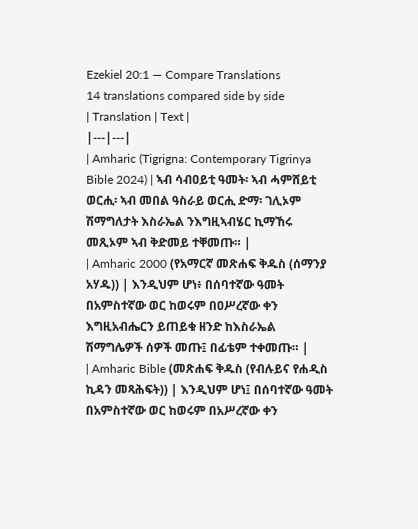Ezekiel 20:1 — Compare Translations
14 translations compared side by side
| Translation | Text |
|---|---|
| Amharic (Tigrigna: Contemporary Tigrinya Bible 2024) | ኣብ ሳብዐይቲ ዓመት፡ ኣብ ሓምሸይቲ ወርሒ፡ ኣብ መበል ዓስራይ ወርሒ ድማ፡ ገሊኦም ሽማግለታት እስራኤል ንእግዚኣብሄር ኪማኸሩ መጺኦም ኣብ ቅድመይ ተቐመጡ። |
| Amharic 2000 (የአማርኛ መጽሐፍ ቅዱስ (ሰማንያ አሃዱ)) | እንዲህም ሆነ፥ በሰባተኛው ዓመት በአምስተኛው ወር ከወሩም በዐሥረኛው ቀን እግዚአብሔርን ይጠይቁ ዘንድ ከእስራኤል ሽማግሌዎች ሰዎች መጡ፤ በፊቴም ተቀመጡ። |
| Amharic Bible (መጽሐፍ ቅዱስ (የብሉይና የሐዲስ ኪዳን መጻሕፍት)) | እንዲህም ሆነ፤ በሰባተኛው ዓመት በአምስተኛው ወር ከወሩም በአሥረኛው ቀን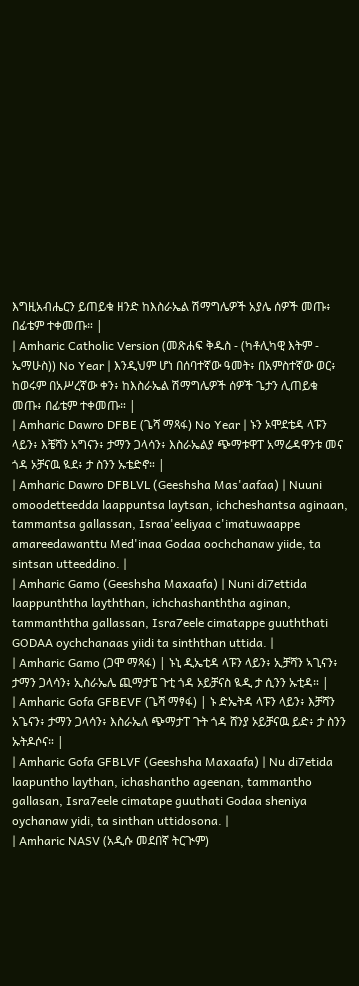እግዚአብሔርን ይጠይቁ ዘንድ ከእስራኤል ሽማግሌዎች አያሌ ሰዎች መጡ፥ በፊቴም ተቀመጡ። |
| Amharic Catholic Version (መጽሐፍ ቅዱስ - (ካቶሊካዊ እትም - ኤማሁስ)) No Year | እንዲህም ሆነ በሰባተኛው ዓመት፥ በአምስተኛው ወር፥ ከወሩም በአሥረኛው ቀን፥ ከእስራኤል ሽማግሌዎች ሰዎች ጌታን ሊጠይቁ መጡ፥ በፊቴም ተቀመጡ። |
| Amharic Dawro DFBE (ጌሻ ማጻፋ) No Year | ኑን ኦሞደቴዳ ላፑን ላይን፥ እቼሻን አግናን፥ ታማን ጋላሳን፥ እስራኤልያ ጭማቱዋፐ አማሬዳዋንቱ መና ጎዳ ኦቻናዉ ዪደ፥ ታ ስንን ኡቴድኖ። |
| Amharic Dawro DFBLVL (Geeshsha Mas'aafaa) | Nuuni omoodetteedda laappuntsa laytsan, ichcheshantsa aginaan, tammantsa gallassan, Israa'eeliyaa c'imatuwaappe amareedawanttu Med'inaa Godaa oochchanaw yiide, ta sintsan utteeddino. |
| Amharic Gamo (Geeshsha Maxaafa) | Nuni di7ettida laappunththa layththan, ichchashanththa aginan, tammanththa gallassan, Isra7eele cimatappe guuththati GODAA oychchanaas yiidi ta sinththan uttida. |
| Amharic Gamo (ጋሞ ማጻፋ) | ኑኒ ዲኤቲዳ ላፑን ላይን፥ ኢቻሻን ኣጊናን፥ ታማን ጋላሳን፥ ኢስራኤሌ ጪማታፔ ጉቲ ጎዳ ኦይቻናስ ዪዲ ታ ሲንን ኡቲዳ። |
| Amharic Gofa GFBEVF (ጌሻ ማፃፋ) | ኑ ድኤትዳ ላፑን ላይን፥ እቻሻን አጌናን፥ ታማን ጋላሳን፥ እስራኤለ ጭማታፐ ጉት ጎዳ ሸንያ ኦይቻናዉ ይድ፥ ታ ስንን ኡትዶሶና። |
| Amharic Gofa GFBLVF (Geeshsha Maxaafa) | Nu di7etida laapuntho laythan, ichashantho ageenan, tammantho gallasan, Isra7eele cimatape guuthati Godaa sheniya oychanaw yidi, ta sinthan uttidosona. |
| Amharic NASV (አዲሱ መደበኛ ትርጒም)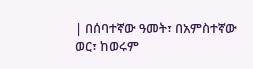| በሰባተኛው ዓመት፣ በአምስተኛው ወር፣ ከወሩም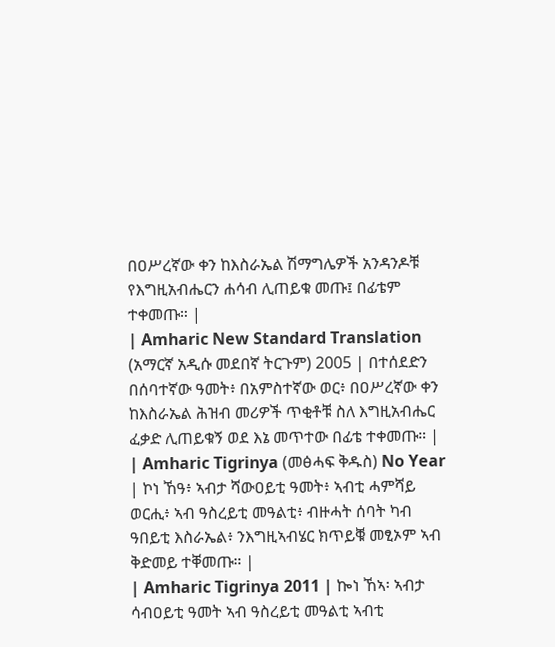በዐሥረኛው ቀን ከእስራኤል ሽማግሌዎች አንዳንዶቹ የእግዚአብሔርን ሐሳብ ሊጠይቁ መጡ፤ በፊቴም ተቀመጡ። |
| Amharic New Standard Translation (አማርኛ አዲሱ መደበኛ ትርጉም) 2005 | በተሰደድን በሰባተኛው ዓመት፥ በአምስተኛው ወር፥ በዐሥረኛው ቀን ከእስራኤል ሕዝብ መሪዎች ጥቂቶቹ ስለ እግዚአብሔር ፈቃድ ሊጠይቁኝ ወደ እኔ መጥተው በፊቴ ተቀመጡ። |
| Amharic Tigrinya (መፅሓፍ ቅዱስ) No Year | ኮነ ኸዓ፥ ኣብታ ሻውዐይቲ ዓመት፥ ኣብቲ ሓምሻይ ወርሒ፥ ኣብ ዓስረይቲ መዓልቲ፥ ብዙሓት ሰባት ካብ ዓበይቲ እስራኤል፥ ንእግዚኣብሄር ክጥይቑ መፂኦም ኣብ ቅድመይ ተቐመጡ። |
| Amharic Tigrinya 2011 | ኰነ ኸኣ፡ ኣብታ ሳብዐይቲ ዓመት ኣብ ዓስረይቲ መዓልቲ ኣብቲ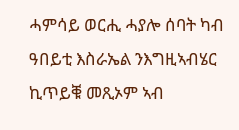ሓምሳይ ወርሒ ሓያሎ ሰባት ካብ ዓበይቲ እስራኤል ንእግዚኣብሄር ኪጥይቑ መጺኦም ኣብ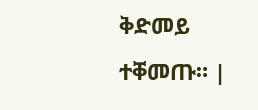ቅድመይ ተቐመጡ። |